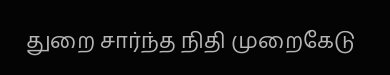துறை சார்ந்த நிதி முறைகேடு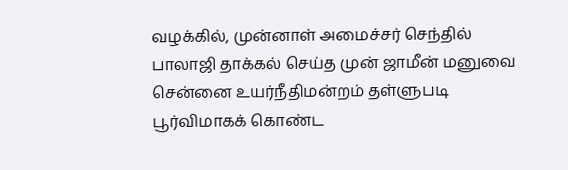வழக்கில், முன்னாள் அமைச்சர் செந்தில் பாலாஜி தாக்கல் செய்த முன் ஜாமீன் மனுவை சென்னை உயர்நீதிமன்றம் தள்ளுபடி
பூர்விமாகக் கொண்ட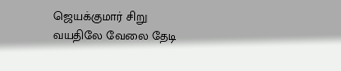ஜெயக்குமார் சிறு வயதிலே வேலை தேடி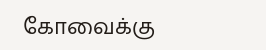கோவைக்கு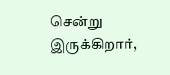சென்று இருக்கிறார்,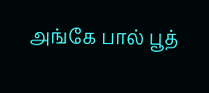அங்கே பால் பூத்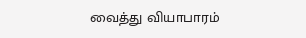வைத்து வியாபாரம்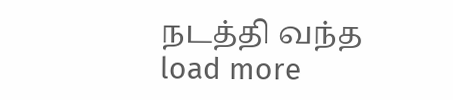நடத்தி வந்த
load more